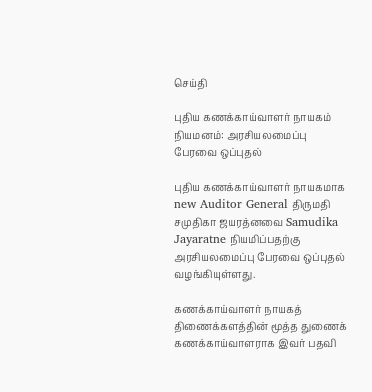செய்தி

புதிய கணக்காய்வாளர் நாயகம் நியமனம்: அரசியலமைப்பு பேரவை ஒப்புதல்

புதிய கணக்காய்வாளர் நாயகமாக new Auditor General திருமதி சமுதிகா ஜயரத்னவை Samudika Jayaratne நியமிப்பதற்கு அரசியலமைப்பு பேரவை ஒப்புதல் வழங்கியுள்ளது.

கணக்காய்வாளர் நாயகத் திணைக்களத்தின் மூத்த துணைக் கணக்காய்வாளராக இவர் பதவி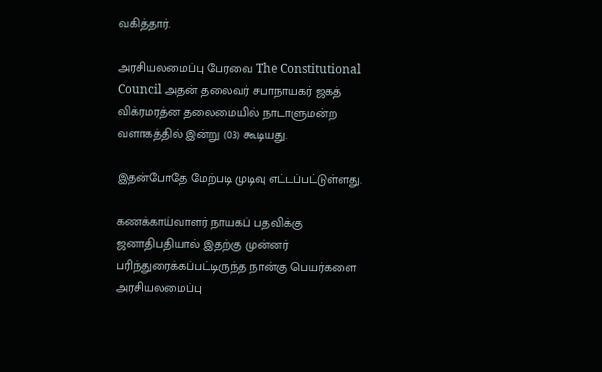வகித்தார்.

அரசியலமைப்பு பேரவை The Constitutional Council அதன் தலைவர் சபாநாயகர் ஜகத் விக்ரமரத்ன தலைமையில் நாடாளுமன்ற வளாகத்தில் இன்று (03) கூடியது.

இதன்போதே மேற்படி முடிவு எட்டப்பட்டுள்ளது.

கணக்காய்வாளர் நாயகப் பதவிக்கு ஜனாதிபதியால் இதற்கு முன்னர் பரிந்துரைக்கப்பட்டிருந்த நான்கு பெயர்களை அரசியலமைப்பு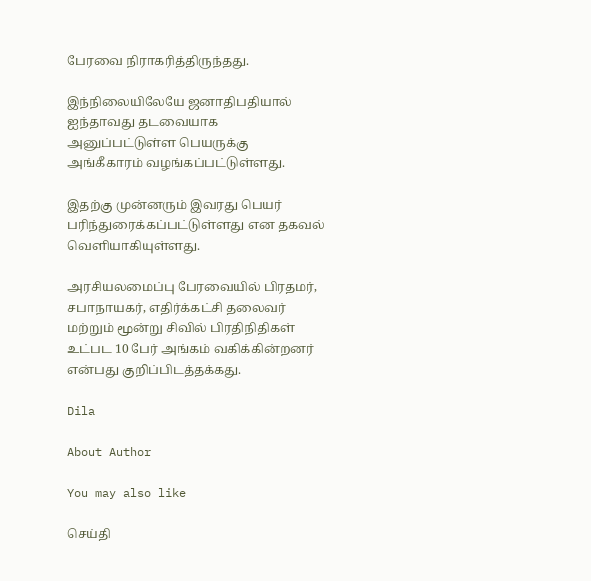பேரவை நிராகரித்திருந்தது.

இந்நிலையிலேயே ஜனாதிபதியால் ஐந்தாவது தடவையாக அனுப்பட்டுள்ள பெயருக்கு அங்கீகாரம் வழங்கப்பட்டுள்ளது.

இதற்கு முன்னரும் இவரது பெயர் பரிந்துரைக்கப்பட்டுள்ளது என தகவல் வெளியாகியுள்ளது.

அரசியலமைப்பு பேரவையில் பிரதமர், சபாநாயகர், எதிர்க்கட்சி தலைவர் மற்றும் மூன்று சிவில் பிரதிநிதிகள் உட்பட 10 பேர் அங்கம் வகிக்கின்றனர் என்பது குறிப்பிடத்தக்கது.

Dila

About Author

You may also like

செய்தி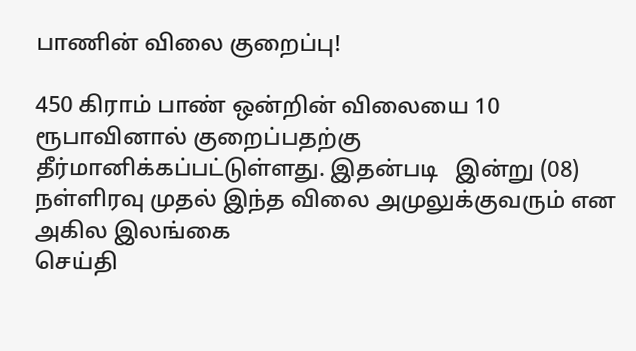பாணின் விலை குறைப்பு!

450 கிராம் பாண் ஒன்றின் விலையை 10 ரூபாவினால் குறைப்பதற்கு தீர்மானிக்கப்பட்டுள்ளது. இதன்படி   இன்று (08) நள்ளிரவு முதல் இந்த விலை அமுலுக்குவரும் என அகில இலங்கை
செய்தி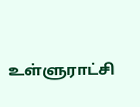உள்ளுராட்சி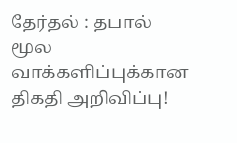தேர்தல் : தபால் மூல வாக்களிப்புக்கான திகதி அறிவிப்பு!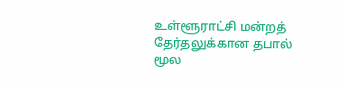உள்ளூராட்சி மன்றத் தேர்தலுக்கான தபால் மூல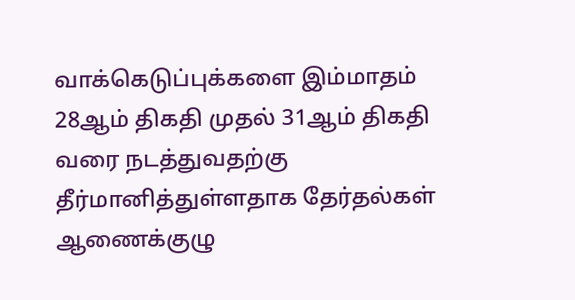வாக்கெடுப்புக்களை இம்மாதம் 28ஆம் திகதி முதல் 31ஆம் திகதி வரை நடத்துவதற்கு தீர்மானித்துள்ளதாக தேர்தல்கள் ஆணைக்குழு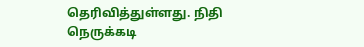தெரிவித்துள்ளது. நிதி நெருக்கடி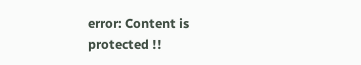error: Content is protected !!